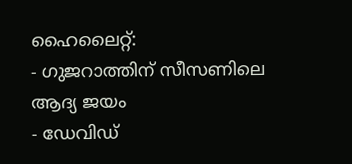ഹൈലൈറ്റ്:
- ഗുജറാത്തിന് സീസണിലെ ആദ്യ ജയം
- ഡേവിഡ്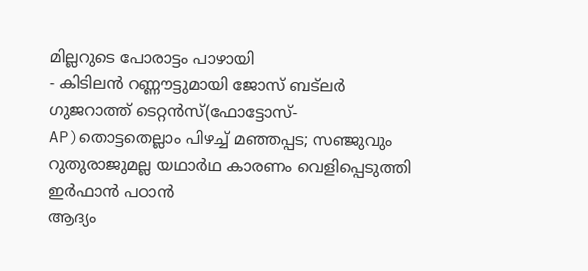മില്ലറുടെ പോരാട്ടം പാഴായി
- കിടിലൻ റണ്ണൗട്ടുമായി ജോസ് ബട്ലർ
ഗുജറാത്ത് ടെറ്റൻസ്(ഫോട്ടോസ്- AP)തൊട്ടതെല്ലാം പിഴച്ച് മഞ്ഞപ്പട; സഞ്ജുവും റുതുരാജുമല്ല യഥാർഥ കാരണം വെളിപ്പെടുത്തി ഇർഫാൻ പഠാൻ
ആദ്യം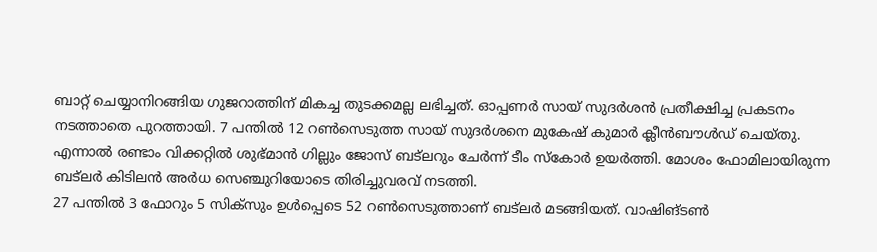ബാറ്റ് ചെയ്യാനിറങ്ങിയ ഗുജറാത്തിന് മികച്ച തുടക്കമല്ല ലഭിച്ചത്. ഓപ്പണർ സായ് സുദർശൻ പ്രതീക്ഷിച്ച പ്രകടനം നടത്താതെ പുറത്തായി. 7 പന്തിൽ 12 റൺസെടുത്ത സായ് സുദർശനെ മുകേഷ് കുമാർ ക്ലീൻബൗൾഡ് ചെയ്തു. എന്നാൽ രണ്ടാം വിക്കറ്റിൽ ശുഭ്മാൻ ഗില്ലും ജോസ് ബട്ലറും ചേർന്ന് ടീം സ്കോർ ഉയർത്തി. മോശം ഫോമിലായിരുന്ന ബട്ലർ കിടിലൻ അർധ സെഞ്ചുറിയോടെ തിരിച്ചുവരവ് നടത്തി.
27 പന്തിൽ 3 ഫോറും 5 സിക്സും ഉൾപ്പെടെ 52 റൺസെടുത്താണ് ബട്ലർ മടങ്ങിയത്. വാഷിങ്ടൺ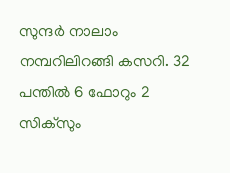സുന്ദർ നാലാം നമ്പറിലിറങ്ങി കസറി. 32 പന്തിൽ 6 ഫോറും 2 സിക്സും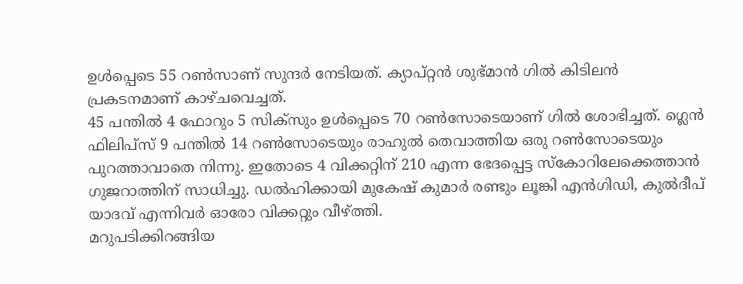ഉൾപ്പെടെ 55 റൺസാണ് സുന്ദർ നേടിയത്. ക്യാപ്റ്റൻ ശുഭ്മാൻ ഗിൽ കിടിലൻ പ്രകടനമാണ് കാഴ്ചവെച്ചത്.
45 പന്തിൽ 4 ഫോറും 5 സിക്സും ഉൾപ്പെടെ 70 റൺസോടെയാണ് ഗിൽ ശോഭിച്ചത്. ഗ്ലെൻ ഫിലിപ്സ് 9 പന്തിൽ 14 റൺസോടെയും രാഹുൽ തെവാത്തിയ ഒരു റൺസോടെയും പുറത്താവാതെ നിന്നു. ഇതോടെ 4 വിക്കറ്റിന് 210 എന്ന ഭേദപ്പെട്ട സ്കോറിലേക്കെത്താൻ ഗുജറാത്തിന് സാധിച്ചു. ഡൽഹിക്കായി മുകേഷ് കുമാർ രണ്ടും ലൂങ്കി എൻഗിഡി, കുൽദീപ് യാദവ് എന്നിവർ ഓരോ വിക്കറ്റും വീഴ്ത്തി.
മറുപടിക്കിറങ്ങിയ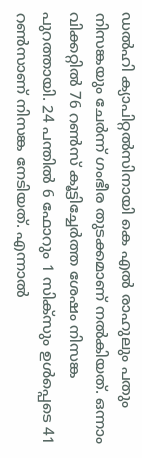ഡൽഹി ക്യാപിറ്റൽസിനായി കെ എൽ രാഹുലും പതും നിസങ്കയും ചേർന്ന് ഗംഭീര തുടക്കമാണ് നൽകിയത്. ഒന്നാം വിക്കറ്റിൽ 76 റൺസ് കൂട്ടിച്ചേർത്ത ശേഷം നിസങ്ക പുറത്തായി. 24 പന്തിൽ 6 ഫോറും 1 സിക്സും ഉൾപ്പെടെ 41 റൺസാണ് നിസങ്ക നേടിയത്. എന്നാൽ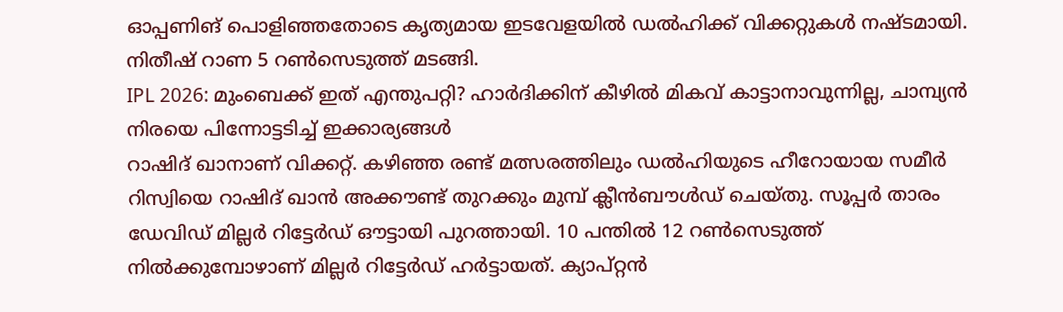ഓപ്പണിങ് പൊളിഞ്ഞതോടെ കൃത്യമായ ഇടവേളയിൽ ഡൽഹിക്ക് വിക്കറ്റുകൾ നഷ്ടമായി. നിതീഷ് റാണ 5 റൺസെടുത്ത് മടങ്ങി.
IPL 2026: മുംബെക്ക് ഇത് എന്തുപറ്റി? ഹാർദിക്കിന് കീഴിൽ മികവ് കാട്ടാനാവുന്നില്ല, ചാമ്പ്യൻ നിരയെ പിന്നോട്ടടിച്ച് ഇക്കാര്യങ്ങൾ
റാഷിദ് ഖാനാണ് വിക്കറ്റ്. കഴിഞ്ഞ രണ്ട് മത്സരത്തിലും ഡൽഹിയുടെ ഹീറോയായ സമീർ റിസ്വിയെ റാഷിദ് ഖാൻ അക്കൗണ്ട് തുറക്കും മുമ്പ് ക്ലീൻബൗൾഡ് ചെയ്തു. സൂപ്പർ താരം ഡേവിഡ് മില്ലർ റിട്ടേർഡ് ഔട്ടായി പുറത്തായി. 10 പന്തിൽ 12 റൺസെടുത്ത് നിൽക്കുമ്പോഴാണ് മില്ലർ റിട്ടേർഡ് ഹർട്ടായത്. ക്യാപ്റ്റൻ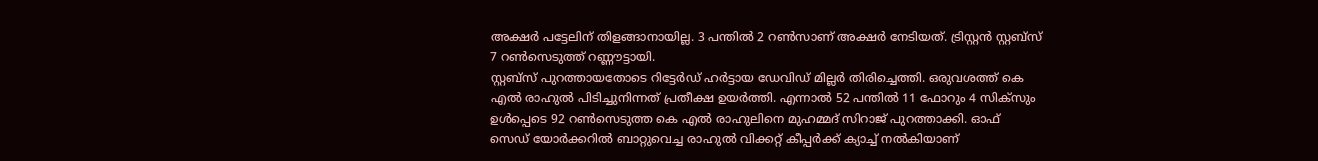അക്ഷർ പട്ടേലിന് തിളങ്ങാനായില്ല. 3 പന്തിൽ 2 റൺസാണ് അക്ഷർ നേടിയത്. ട്രിസ്റ്റൻ സ്റ്റബ്സ് 7 റൺസെടുത്ത് റണ്ണൗട്ടായി.
സ്റ്റബ്സ് പുറത്തായതോടെ റിട്ടേർഡ് ഹർട്ടായ ഡേവിഡ് മില്ലർ തിരിച്ചെത്തി. ഒരുവശത്ത് കെ എൽ രാഹുൽ പിടിച്ചുനിന്നത് പ്രതീക്ഷ ഉയർത്തി. എന്നാൽ 52 പന്തിൽ 11 ഫോറും 4 സിക്സും ഉൾപ്പെടെ 92 റൺസെടുത്ത കെ എൽ രാഹുലിനെ മുഹമ്മദ് സിറാജ് പുറത്താക്കി. ഓഫ് സെഡ് യോർക്കറിൽ ബാറ്റുവെച്ച രാഹുൽ വിക്കറ്റ് കീപ്പർക്ക് ക്യാച്ച് നൽകിയാണ്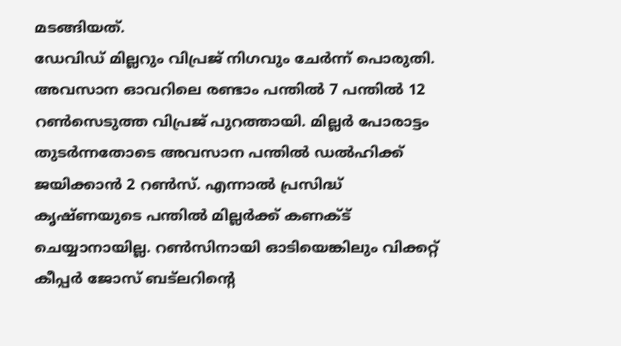മടങ്ങിയത്.
ഡേവിഡ് മില്ലറും വിപ്രജ് നിഗവും ചേർന്ന് പൊരുതി. അവസാന ഓവറിലെ രണ്ടാം പന്തിൽ 7 പന്തിൽ 12 റൺസെടുത്ത വിപ്രജ് പുറത്തായി. മില്ലർ പോരാട്ടം തുടർന്നതോടെ അവസാന പന്തിൽ ഡൽഹിക്ക് ജയിക്കാൻ 2 റൺസ്. എന്നാൽ പ്രസിദ്ധ് കൃഷ്ണയുടെ പന്തിൽ മില്ലർക്ക് കണക്ട് ചെയ്യാനായില്ല. റൺസിനായി ഓടിയെങ്കിലും വിക്കറ്റ് കീപ്പർ ജോസ് ബട്ലറിന്റെ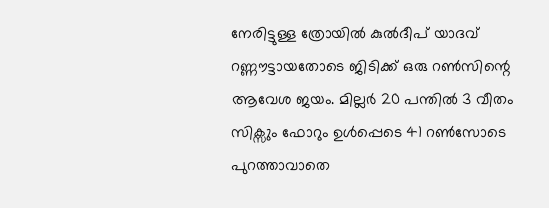നേരിട്ടുള്ള ത്രോയിൽ കുൽദീപ് യാദവ് റണ്ണൗട്ടായതോടെ ജിടിക്ക് ഒരു റൺസിന്റെ ആവേശ ജയം. മില്ലർ 20 പന്തിൽ 3 വീതം സിക്സും ഫോറും ഉൾപ്പെടെ 41 റൺസോടെ പുറത്താവാതെ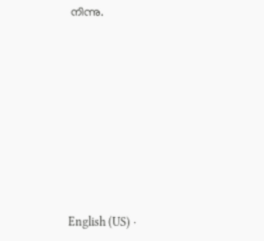നിന്നു.









English (US) ·